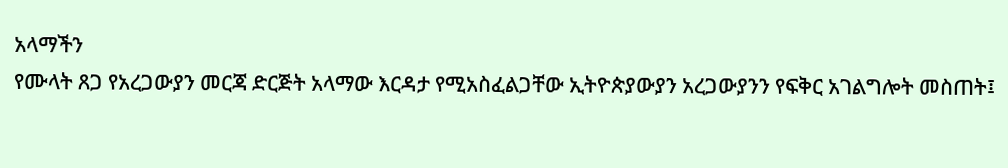አላማችን
የሙላት ጸጋ የአረጋውያን መርጃ ድርጅት አላማው እርዳታ የሚአስፈልጋቸው ኢትዮጵያውያን አረጋውያንን የፍቅር አገልግሎት መስጠት፤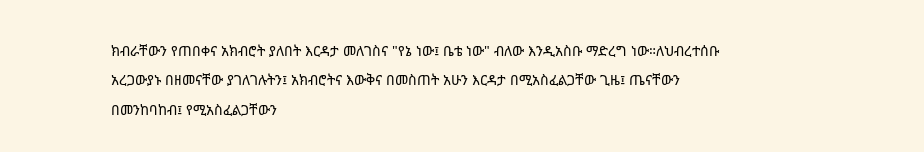ክብራቸውን የጠበቀና አክብሮት ያለበት እርዳታ መለገስና "የኔ ነው፤ ቤቴ ነው" ብለው እንዲአስቡ ማድረግ ነው።ለህብረተሰቡ አረጋውያኑ በዘመናቸው ያገለገሉትን፤ አክብሮትና እውቅና በመስጠት አሁን እርዳታ በሚአስፈልጋቸው ጊዜ፤ ጤናቸውን በመንከባከብ፤ የሚአስፈልጋቸውን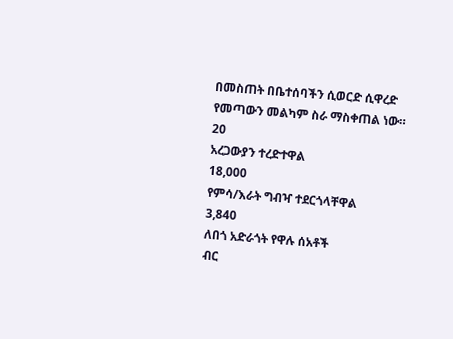በመስጠት በቤተሰባችን ሲወርድ ሲዋረድ የመጣውን መልካም ስራ ማስቀጠል ነው።
20
አረጋውያን ተረድተዋል
18,000
የምሳ/እራት ግብዣ ተደርጎላቸዋል
3,840
ለበጎ አድራጎት የዋሉ ሰአቶች
ብር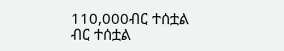110,000ብር ተሰቷል
ብር ተሰቷል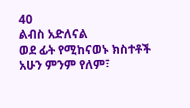40
ልብስ አድለናል
ወደ ፊት የሚከናወኑ ክስተቶች
አሁን ምንም የለም፣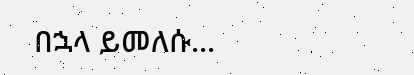በኋላ ይመለሱ...